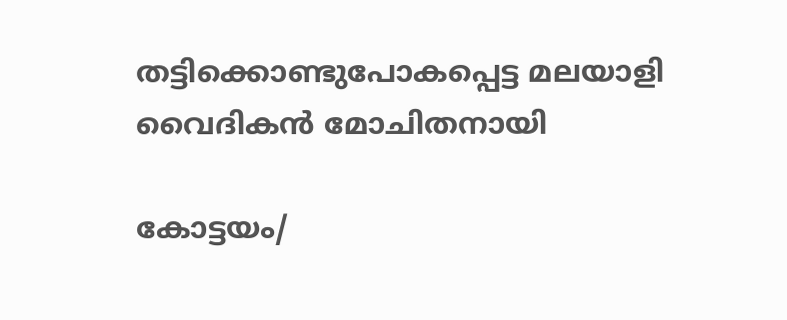തട്ടിക്കൊണ്ടുപോകപ്പെട്ട മലയാളി വൈദികന്‍ മോചിതനായി

കോട്ടയം/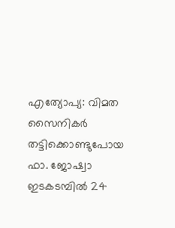എത്യോപ്യ: വിമത സൈനികര്‍ തട്ടിക്കൊണ്ടുപോയ ഫാ. ജോഷ്വാ ഇടകടമ്പില്‍ 24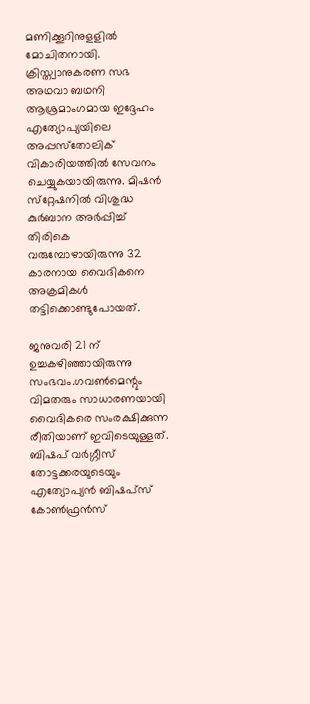മണിക്കൂറിനുളളില്‍ മോചിതനായി. ക്രിസ്ത്വാനുകരണ സഭ അഥവാ ബഥനി ആശ്രമാംഗമായ ഇദ്ദേഹം എത്യോപ്യയിലെ അപ്പസ്‌തോലിക് വികാരിയത്തില്‍ സേവനം ചെയ്യുകയായിരുന്നു. മിഷന്‍ സ്‌റ്റേഷനില്‍ വിശുദ്ധ കുര്‍ബാന അര്‍പ്പിച്ച് തിരികെ വരുമ്പോഴായിരുന്നു 32 കാരനായ വൈദികനെ അക്രമികള്‍ തട്ടിക്കൊണ്ടുപോയത്.

ജനുവരി 21 ന് ഉച്ചകഴിഞ്ഞായിരുന്നു സംഭവം.ഗവണ്‍മെന്റും വിമതരും സാധാരണയായി വൈദികരെ സംരക്ഷിക്കുന്ന രീതിയാണ് ഇവിടെയുള്ളത്. ബിഷപ് വര്‍ഗ്ഗീസ് തോട്ടക്കരയുടെയും എത്യോപ്യന്‍ ബിഷപ്‌സ് കോണ്‍ഫ്രന്‍സ്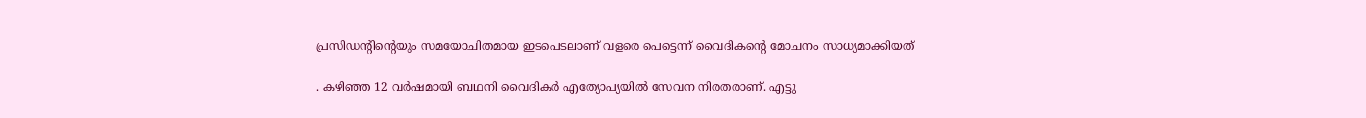പ്രസിഡന്റിന്റെയും സമയോചിതമായ ഇടപെടലാണ് വളരെ പെട്ടെന്ന് വൈദികന്റെ മോചനം സാധ്യമാക്കിയത്

. കഴിഞ്ഞ 12 വര്‍ഷമായി ബഥനി വൈദികര്‍ എത്യോപ്യയില്‍ സേവന നിരതരാണ്. എട്ടു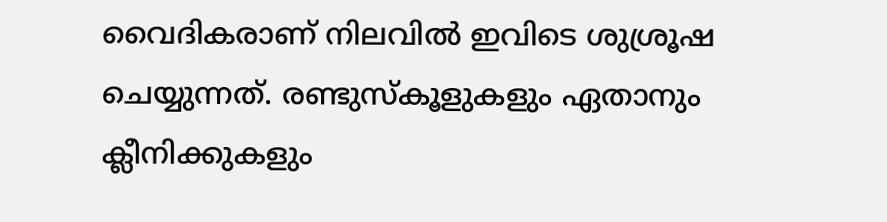വൈദികരാണ് നിലവില്‍ ഇവിടെ ശുശ്രൂഷ ചെയ്യുന്നത്. രണ്ടുസ്‌കൂളുകളും ഏതാനും ക്ലീനിക്കുകളും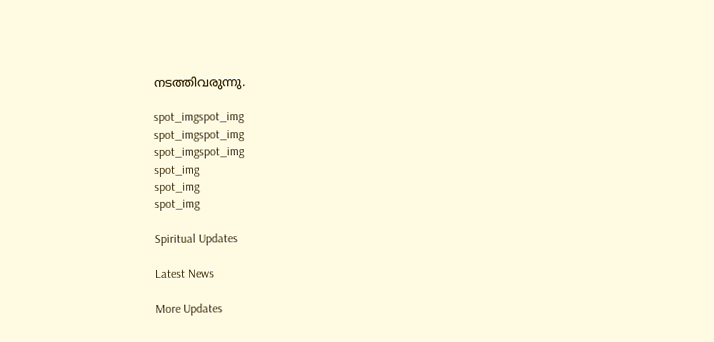നടത്തിവരുന്നു.

spot_imgspot_img
spot_imgspot_img
spot_imgspot_img
spot_img
spot_img
spot_img

Spiritual Updates

Latest News

More Updates